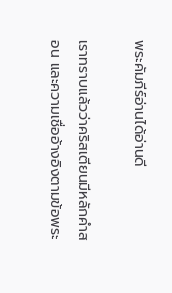พระคัมภีร์อ่านได้อ่านดี

เราทราบแล้วว่าคริสเตียนมีหลักคำสอน และความเชื่ออ้างอิงตามข้อพระ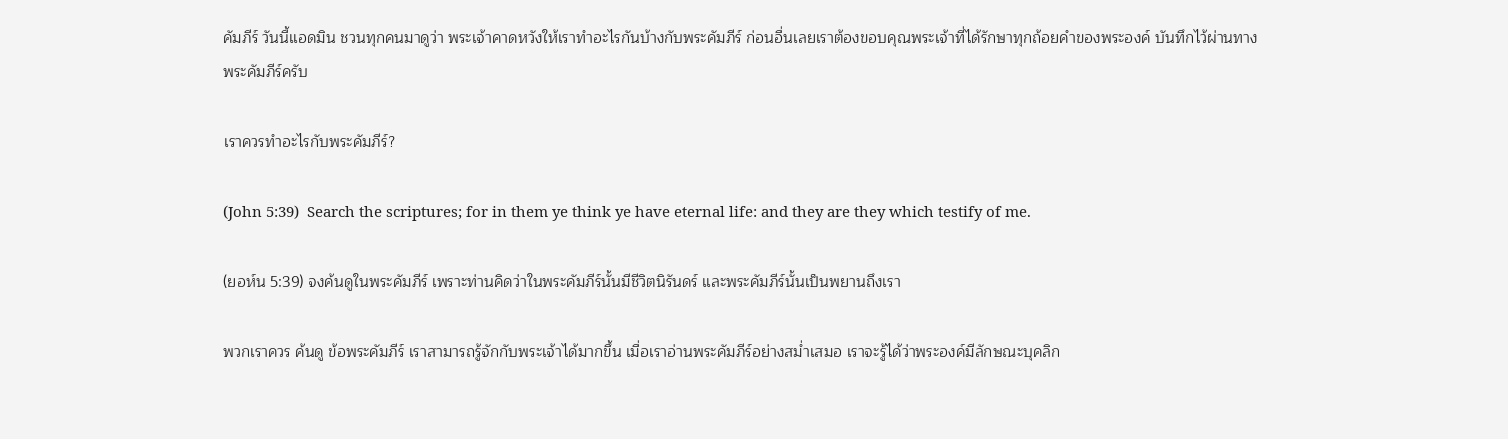คัมภีร์ วันนี้แอดมิน ชวนทุกคนมาดูว่า พระเจ้าคาดหวังให้เราทำอะไรกันบ้างกับพระคัมภีร์ ก่อนอื่นเลยเราต้องขอบคุณพระเจ้าที่ได้รักษาทุกถ้อยคำของพระองค์ บันทึกไว้ผ่านทางพระคัมภีร์ครับ

เราควรทำอะไรกับพระคัมภีร์?

(John 5:39)  Search the scriptures; for in them ye think ye have eternal life: and they are they which testify of me.

(ยอห์น 5:39) จงค้นดูในพระคัมภีร์ เพราะท่านคิดว่าในพระคัมภีร์นั้นมีชีวิตนิรันดร์ และพระคัมภีร์นั้นเป็นพยานถึงเรา

พวกเราควร ค้นดู ข้อพระคัมภีร์ เราสามารถรู้จักกับพระเจ้าได้มากขึ้น เมื่อเราอ่านพระคัมภีร์อย่างสม่ำเสมอ เราจะรู้ได้ว่าพระองค์มีลักษณะบุคลิก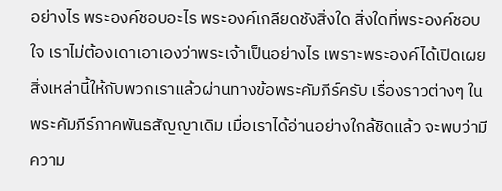อย่างไร พระองค์ชอบอะไร พระองค์เกลียดชังสิ่งใด สิ่งใดที่พระองค์ชอบใจ เราไม่ต้องเดาเอาเองว่าพระเจ้าเป็นอย่างไร เพราะพระองค์ได้เปิดเผยสิ่งเหล่านี้ให้กับพวกเราแล้วผ่านทางข้อพระคัมภีร์ครับ เรื่องราวต่างๆ ในพระคัมภีร์ภาคพันธสัญญาเดิม เมื่อเราได้อ่านอย่างใกล้ชิดแล้ว จะพบว่ามีความ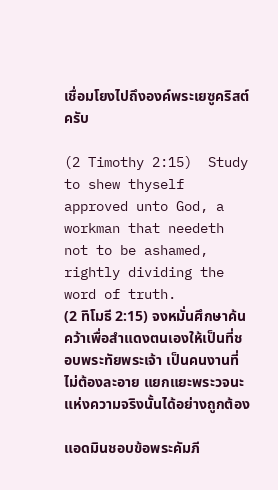เชื่อมโยงไปถึงองค์พระเยซูคริสต์ครับ

(2 Timothy 2:15)  Study to shew thyself approved unto God, a workman that needeth not to be ashamed, rightly dividing the word of truth.
(2 ทิโมธี 2:15) จงหมั่นศึกษาค้นคว้าเพื่อสำแดงตนเองให้เป็นที่ชอบพระทัยพระเจ้า เป็นคนงานที่ไม่ต้องละอาย แยกแยะพระวจนะแห่งความจริงนั้นได้อย่างถูกต้อง

แอดมินชอบข้อพระคัมภี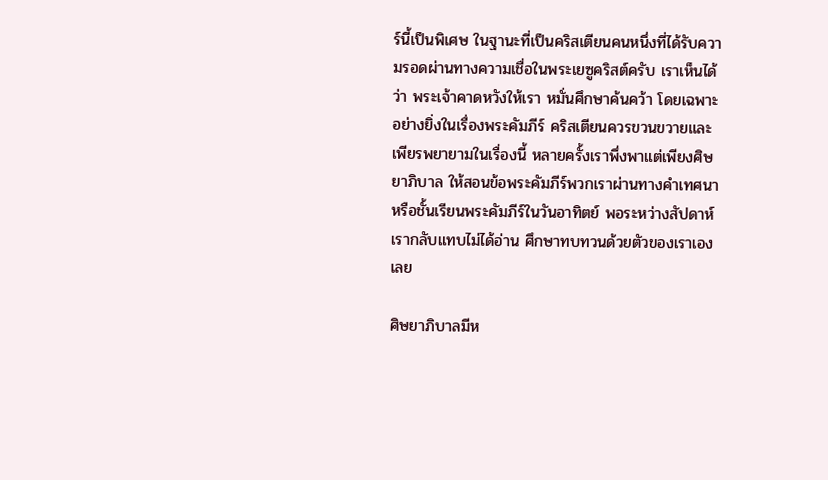ร์นี้เป็นพิเศษ ในฐานะที่เป็นคริสเตียนคนหนึ่งที่ได้รับความรอดผ่านทางความเชื่อในพระเยซูคริสต์ครับ เราเห็นได้ว่า พระเจ้าคาดหวังให้เรา หมั่นศึกษาค้นคว้า โดยเฉพาะอย่างยิ่งในเรื่องพระคัมภีร์ คริสเตียนควรขวนขวายและเพียรพยายามในเรื่องนี้ หลายครั้งเราพึ่งพาแต่เพียงศิษยาภิบาล ให้สอนข้อพระคัมภีร์พวกเราผ่านทางคำเทศนา หรือชั้นเรียนพระคัมภีร์ในวันอาทิตย์ พอระหว่างสัปดาห์เรากลับแทบไม่ได้อ่าน ศึกษาทบทวนด้วยตัวของเราเองเลย

ศิษยาภิบาลมีห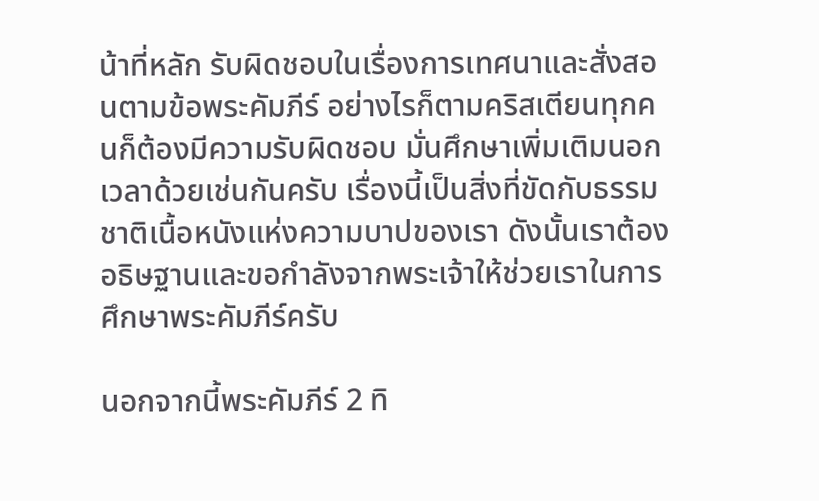น้าที่หลัก รับผิดชอบในเรื่องการเทศนาและสั่งสอนตามข้อพระคัมภีร์ อย่างไรก็ตามคริสเตียนทุกคนก็ต้องมีความรับผิดชอบ มั่นศึกษาเพิ่มเติมนอกเวลาด้วยเช่นกันครับ เรื่องนี้เป็นสิ่งที่ขัดกับธรรมชาติเนื้อหนังแห่งความบาปของเรา ดังนั้นเราต้องอธิษฐานและขอกำลังจากพระเจ้าให้ช่วยเราในการศึกษาพระคัมภีร์ครับ

นอกจากนี้พระคัมภีร์ 2 ทิ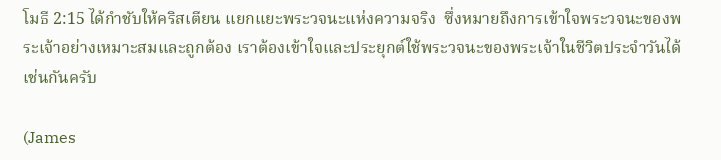โมธี 2:15 ได้กำชับให้คริสเตียน แยกแยะพระวจนะแห่งความจริง  ซึ่งหมายถึงการเข้าใจพระวจนะของพระเจ้าอย่างเหมาะสมและถูกต้อง เราต้องเข้าใจและประยุกต์ใช้พระวจนะของพระเจ้าในชีวิตประจำวันได้เช่นกันครับ

(James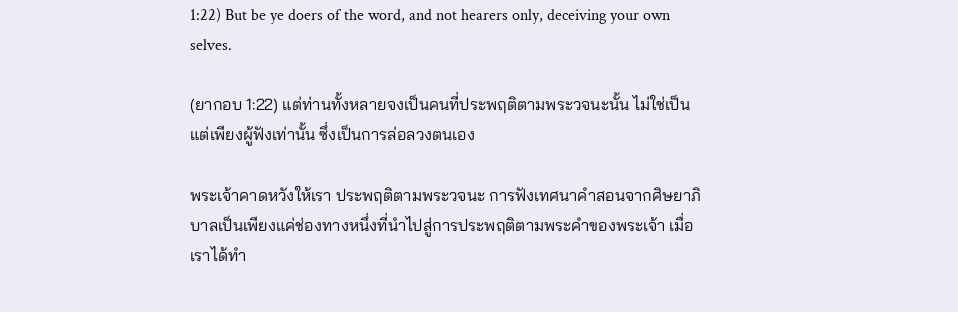1:22) But be ye doers of the word, and not hearers only, deceiving your own selves.

(ยากอบ 1:22) แต่ท่านทั้งหลายจงเป็นคนที่ประพฤติตามพระวจนะนั้น ไม่ใช่เป็นแต่เพียงผู้ฟังเท่านั้น ซึ่งเป็นการล่อลวงตนเอง

พระเจ้าคาดหวังให้เรา ประพฤติตามพระวจนะ การฟังเทศนาคำสอนจากศิษยาภิบาลเป็นเพียงแค่ช่องทางหนึ่งที่นำไปสู่การประพฤติตามพระคำของพระเจ้า เมื่อเราได้ทำ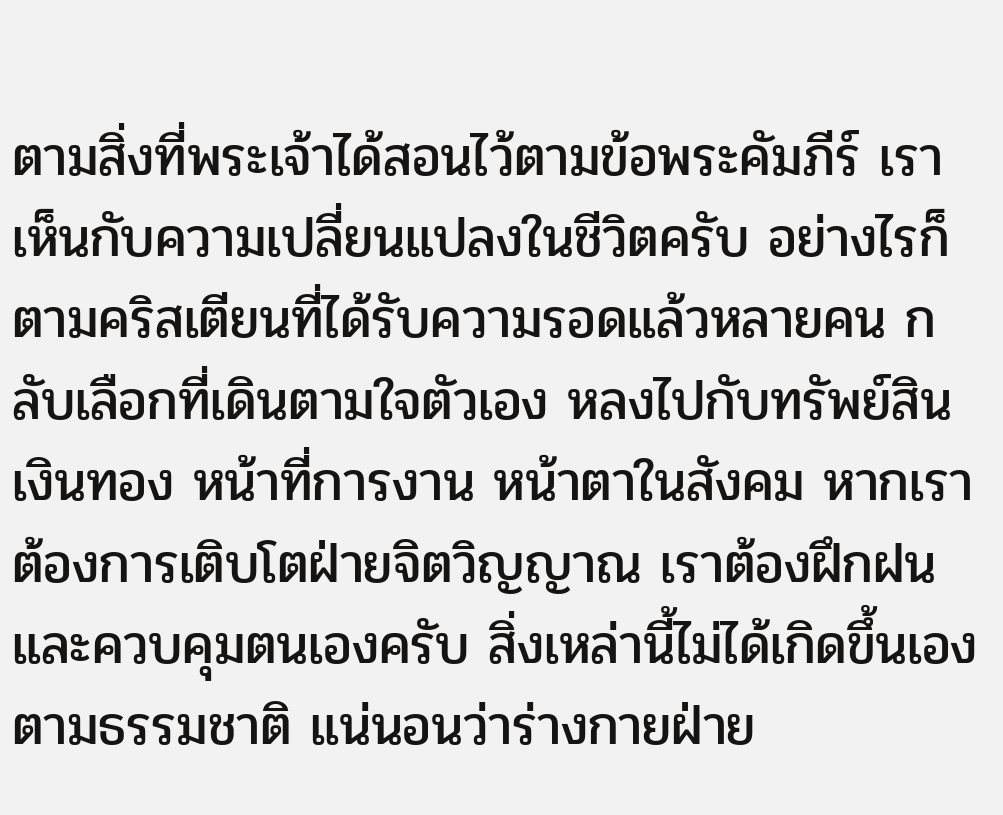ตามสิ่งที่พระเจ้าได้สอนไว้ตามข้อพระคัมภีร์ เราเห็นกับความเปลี่ยนแปลงในชีวิตครับ อย่างไรก็ตามคริสเตียนที่ได้รับความรอดแล้วหลายคน กลับเลือกที่เดินตามใจตัวเอง หลงไปกับทรัพย์สิน เงินทอง หน้าที่การงาน หน้าตาในสังคม หากเราต้องการเติบโตฝ่ายจิตวิญญาณ เราต้องฝึกฝน และควบคุมตนเองครับ สิ่งเหล่านี้ไม่ได้เกิดขึ้นเองตามธรรมชาติ แน่นอนว่าร่างกายฝ่าย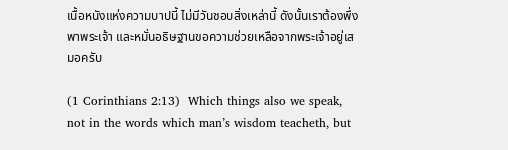เนื้อหนังแห่งความบาปนี้ ไม่มีวันชอบสิ่งเหล่านี้ ดังนั้นเราต้องพึ่งพาพระเจ้า และหมั่นอธิษฐานขอความช่วยเหลือจากพระเจ้าอยู่เสมอครับ

(1 Corinthians 2:13)  Which things also we speak, not in the words which man’s wisdom teacheth, but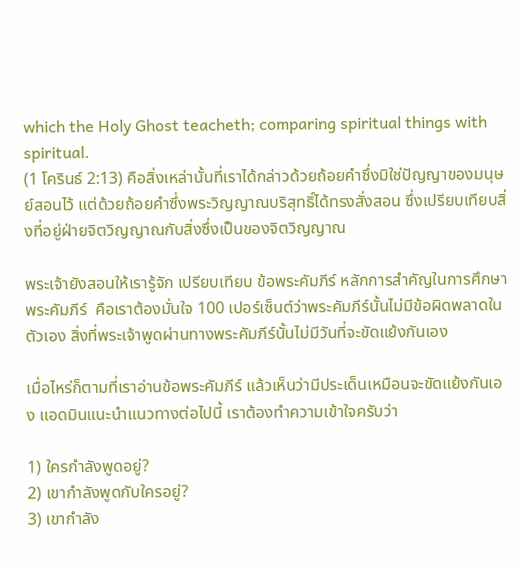which the Holy Ghost teacheth; comparing spiritual things with spiritual.
(1 โครินธ์ 2:13) คือสิ่งเหล่านั้นที่เราได้กล่าวด้วยถ้อยคำซึ่งมิใช่ปัญญาของมนุษย์สอนไว้ แต่ด้วยถ้อยคำซึ่งพระวิญญาณบริสุทธิ์ได้ทรงสั่งสอน ซึ่งเปรียบเทียบสิ่งที่อยู่ฝ่ายจิตวิญญาณกับสิ่งซึ่งเป็นของจิตวิญญาณ

พระเจ้ายังสอนให้เรารู้จัก เปรียบเทียบ ข้อพระคัมภีร์ หลักการสำคัญในการศึกษาพระคัมภีร์  คือเราต้องมั่นใจ 100 เปอร์เซ็นต์ว่าพระคัมภีร์นั้นไม่มีข้อผิดพลาดในตัวเอง สิ่งที่พระเจ้าพูดผ่านทางพระคัมภีร์นั้นไม่มีวันที่จะขัดแย้งกันเอง

เมื่อไหร่ก็ตามที่เราอ่านข้อพระคัมภีร์ แล้วเห็นว่ามีประเด็นเหมือนจะขัดแย้งกันเอง แอดมินแนะนำแนวทางต่อไปนี้ เราต้องทำความเข้าใจครับว่า

1) ใครกำลังพูดอยู่?
2) เขากำลังพูดกับใครอยู่?
3) เขากำลัง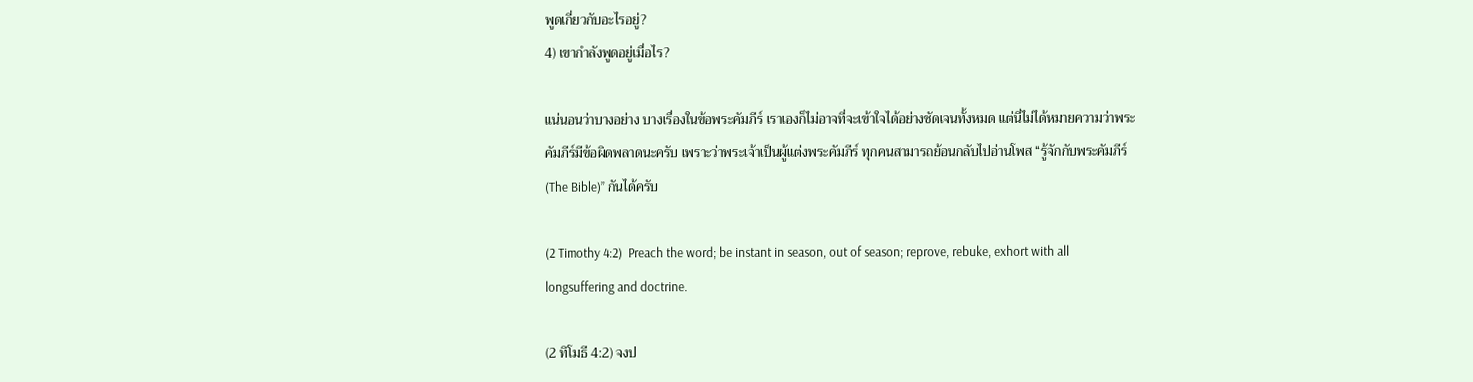พูดเกี่ยวกับอะไรอยู่?
4) เขากำลังพูดอยู่เมื่อไร?

แน่นอนว่าบางอย่าง บางเรื่องในข้อพระคัมภีร์ เราเองก็ไม่อาจที่จะเข้าใจได้อย่างชัดเจนทั้งหมด แต่นี่ไม่ได้หมายความว่าพระคัมภีร์มีข้อผิดพลาดนะครับ เพราะว่าพระเจ้าเป็นผู้แต่งพระคัมภีร์ ทุกคนสามารถย้อนกลับไปอ่านโพส “รู้จักกับพระคัมภีร์ (The Bible)” กันได้ครับ

(2 Timothy 4:2)  Preach the word; be instant in season, out of season; reprove, rebuke, exhort with all longsuffering and doctrine.

(2 ทิโมธี 4:2) จงป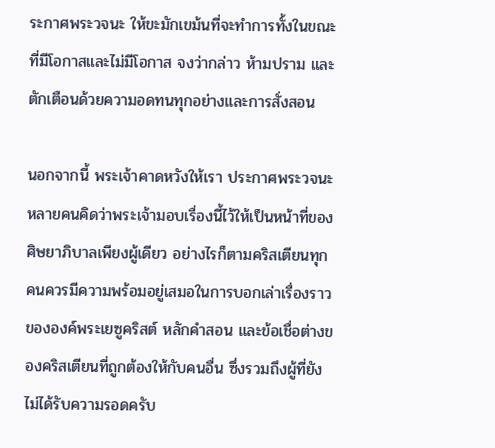ระกาศพระวจนะ ให้ขะมักเขม้นที่จะทำการทั้งในขณะที่มีโอกาสและไม่มีโอกาส จงว่ากล่าว ห้ามปราม และตักเตือนด้วยความอดทนทุกอย่างและการสั่งสอน

นอกจากนี้ พระเจ้าคาดหวังให้เรา ประกาศพระวจนะ หลายคนคิดว่าพระเจ้ามอบเรื่องนี้ไว้ให้เป็นหน้าที่ของศิษยาภิบาลเพียงผู้เดียว อย่างไรก็ตามคริสเตียนทุกคนควรมีความพร้อมอยู่เสมอในการบอกเล่าเรื่องราวขององค์พระเยซูคริสต์ หลักคำสอน และข้อเชื่อต่างของคริสเตียนที่ถูกต้องให้กับคนอื่น ซึ่งรวมถึงผู้ที่ยังไม่ได้รับความรอดครับ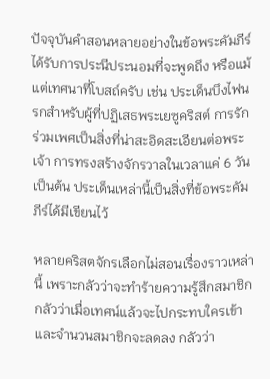ปัจจุบันคำสอนหลายอย่างในข้อพระคัมภีร์ได้รับการประนีประนอมที่จะพูดถึง หรือแม้แต่เทศนาที่โบสถ์ครับ เช่น ประเด็นบึงไฟนรกสำหรับผู้ที่ปฏิเสธพระเยซูคริสต์ การรักร่วมเพศเป็นสิ่งที่น่าสะอิดสะเอียนต่อพระเจ้า การทรงสร้างจักรวาลในเวลาแค่ 6 วัน เป็นต้น ประเด็นเหล่านี้เป็นสิ่งที่ข้อพระคัมภีร์ได้มีเขียนไว้

หลายคริสตจักรเลือกไม่สอนเรื่องราวเหล่านี้ เพราะกลัวว่าจะทำร้ายความรู้สึกสมาชิก กลัวว่าเมื่อเทศน์แล้วจะไปกระทบใครเข้าและจำนวนสมาชิกจะลดลง กลัวว่า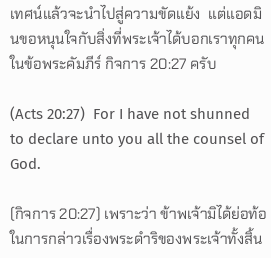เทศน์แล้วจะนำไปสู่ความขัดแย้ง  แต่แอดมินขอหนุนใจกับสิ่งที่พระเจ้าได้บอกเราทุกคนในข้อพระคัมภีร์ กิจการ 20:27 ครับ

(Acts 20:27)  For I have not shunned to declare unto you all the counsel of God.

(กิจการ 20:27) เพราะว่า ข้าพเจ้ามิได้ย่อท้อในการกล่าวเรื่องพระดำริของพระเจ้าทั้งสิ้น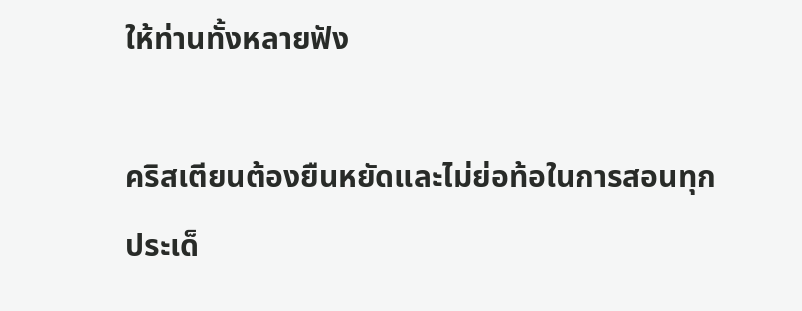ให้ท่านทั้งหลายฟัง

คริสเตียนต้องยืนหยัดและไม่ย่อท้อในการสอนทุกประเด็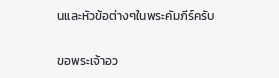นและหัวข้อต่างๆในพระคัมภีร์ครับ

ขอพระเจ้าอว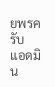ยพรครับ
แอดมิน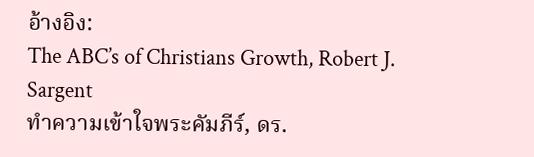อ้างอิง:
The ABC’s of Christians Growth, Robert J. Sargent
ทำความเข้าใจพระคัมภีร์, ดร.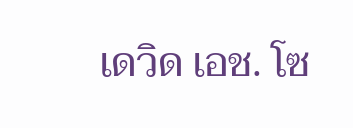เดวิด เอช. โซ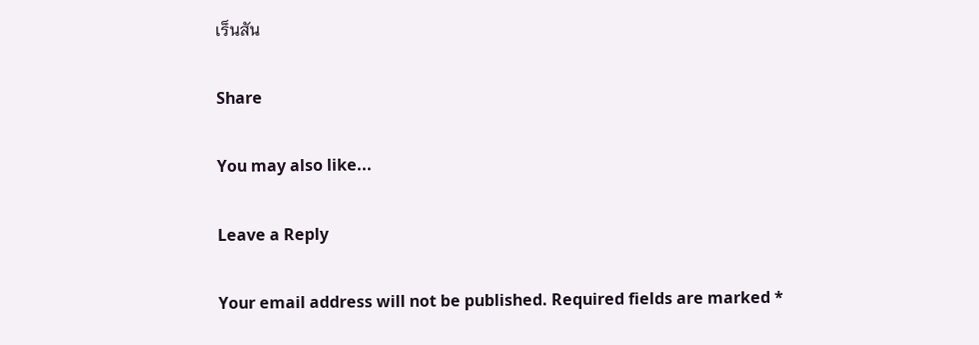เร็นสัน

Share

You may also like...

Leave a Reply

Your email address will not be published. Required fields are marked *